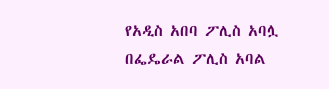የአዲስ አበባ ፖሊስ አባሏ በፌዴራል ፖሊስ አባል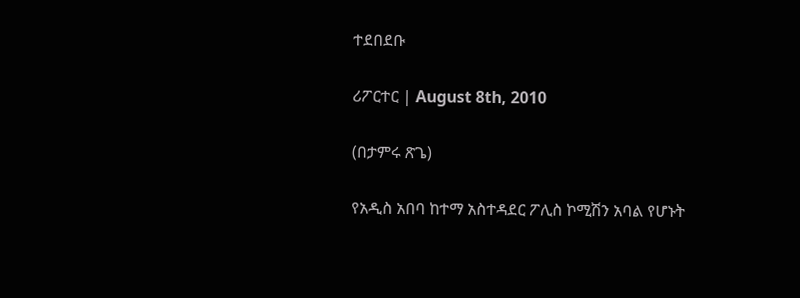ተደበደቡ

ሪፖርተር | August 8th, 2010

(በታምሩ ጽጌ)

የአዲስ አበባ ከተማ አስተዳደር ፖሊስ ኮሚሽን አባል የሆኑት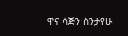ዋና ሳጅን ስንታየሁ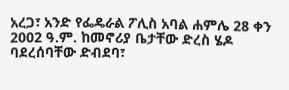አረጋ፣ አንድ የፌዴራል ፖሊስ አባል ሐምሌ 28 ቀን 2002 ዓ.ም. ከመኖሪያ ቤታቸው ድረስ ሄዶ ባደረሰባቸው ድብደባ፣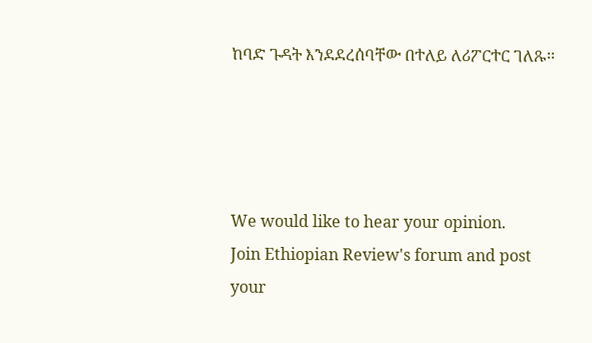ከባድ ጉዳት እንደደረሰባቸው በተለይ ለሪፖርተር ገለጹ፡፡




We would like to hear your opinion.
Join Ethiopian Review's forum and post
your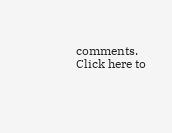comments. Click here to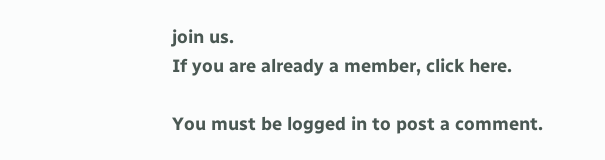join us.
If you are already a member, click here.

You must be logged in to post a comment.